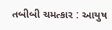તબીબી ચમત્કાર : આયુષ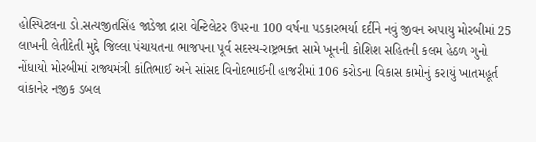હોસ્પિટલના ડો.સત્યજીતસિંહ જાડેજા દ્રારા વેન્ટિલેટર ઉપરના 100 વર્ષના પડકારભર્યા દર્દીને નવું જીવન અપાયુ મોરબીમાં 25 લાખની લેતીદેતી મુદ્દે જિલ્લા પંચાયતના ભાજપના પૂર્વ સદસ્ય-રાષ્ટ્રભક્ત સામે ખૂનની કોશિશ સહિતની કલમ હેઠળ ગુનો નોંધાયો મોરબીમાં રાજ્યમંત્રી કાંતિભાઈ અને સાંસદ વિનોદભાઈની હાજરીમાં 106 કરોડના વિકાસ કામોનું કરાયું ખાતમહૂર્ત વાંકાનેર નજીક ડબલ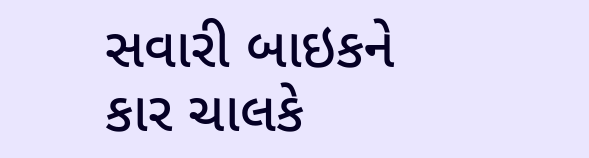સવારી બાઇકને કાર ચાલકે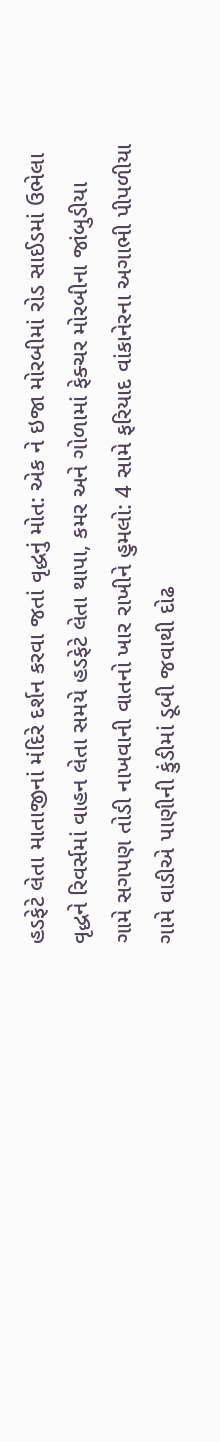હડફેટે લેતા માતાજીનાં મંદિરે દર્શન કરવા જતાં વૃદ્ધનું મોત: એક ને ઇજા મોરબીમાં રોડ સાઈડમાં ઉભેલા વૃદ્ધને રિવર્સમાં વાહન લેતા સમયે હડફેટે લેતા થાપા, કમર અને ગોળામાં ફેક્ચર મોરબીના જાંબુડીયા ગામે સગપણ તોડી નાખવાની વાતનો ખાર રાખીને હુમલો: 4 સામે ફરિયાદ વાંકાનેરના અગાભી પીપળીયા ગામે વાડીએ પાણીની કુંડીમાં ડૂબી જવાથી દોઢ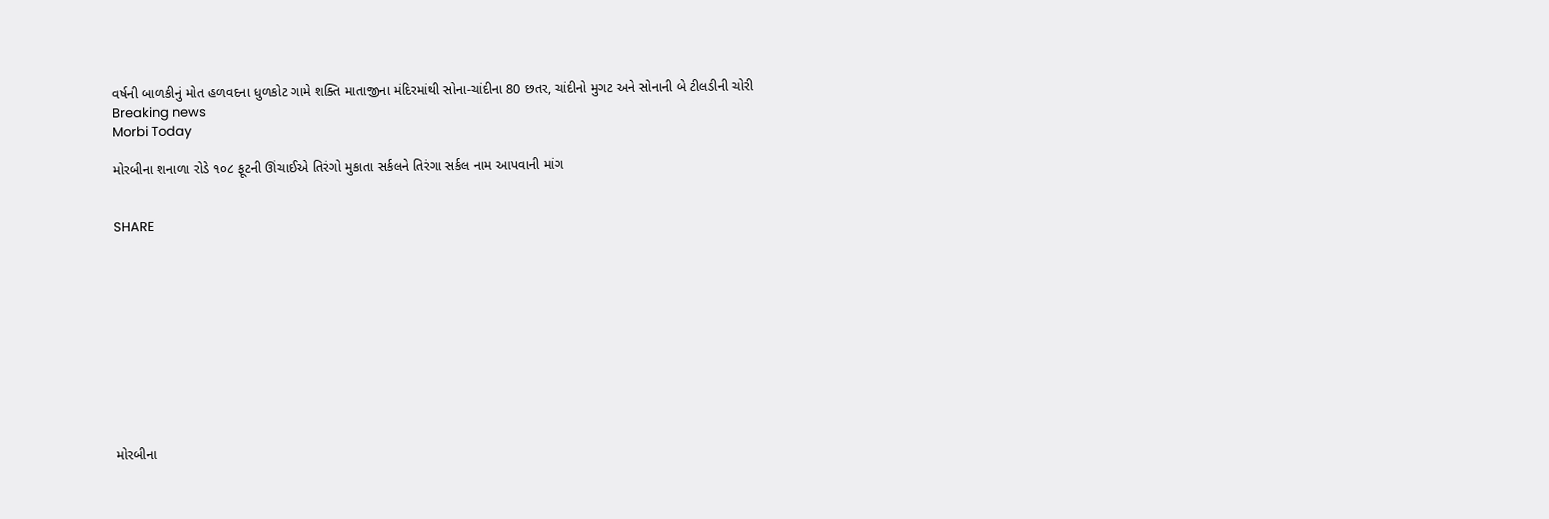વર્ષની બાળકીનું મોત હળવદના ધુળકોટ ગામે શક્તિ માતાજીના મંદિરમાંથી સોના-ચાંદીના 80 છતર, ચાંદીનો મુગટ અને સોનાની બે ટીલડીની ચોરી
Breaking news
Morbi Today

મોરબીના શનાળા રોડે ૧૦૮ ફૂટની ઊંચાઈએ તિરંગો મુકાતા સર્કલને તિરંગા સર્કલ નામ આપવાની માંગ


SHARE











મોરબીના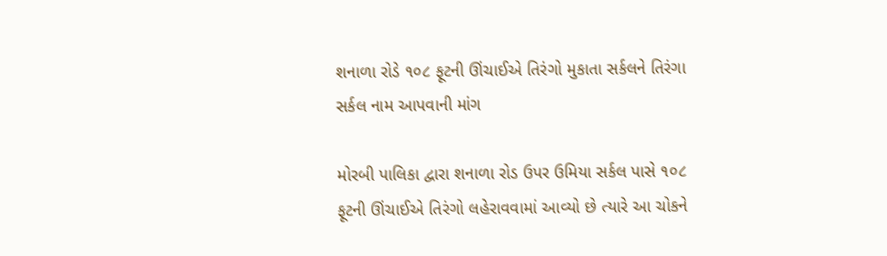શનાળા રોડે ૧૦૮ ફૂટની ઊંચાઈએ તિરંગો મુકાતા સર્કલને તિરંગા સર્કલ નામ આપવાની માંગ

મોરબી પાલિકા દ્વારા શનાળા રોડ ઉપર ઉમિયા સર્કલ પાસે ૧૦૮ ફૂટની ઊંચાઈએ તિરંગો લહેરાવવામાં આવ્યો છે ત્યારે આ ચોકને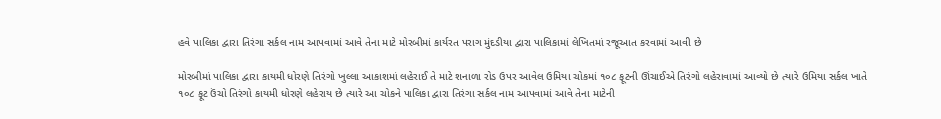હવે પાલિકા દ્વારા તિરંગા સર્કલ નામ આપવામાં આવે તેના માટે મોરબીમાં કાર્યરત પરાગ મુંદડીયા દ્વારા પાલિકામાં લેખિતમાં રજૂઆત કરવામાં આવી છે

મોરબીમાં પાલિકા દ્વારા કાયમી ધોરણે તિરંગો ખુલ્લા આકાશમાં લહેરાઈ તે માટે શનાળા રોડ ઉપર આવેલ ઉમિયા ચોકમાં ૧૦૮ ફૂટની ઊંચાઈએ તિરંગો લહેરાવામાં આવ્યો છે ત્યારે ઉમિયા સર્કલ ખાતે ૧૦૮ ફૂટ ઉંચો તિરંગો કાયમી ધોરણે લહેરાય છે ત્યારે આ ચોકને પાલિકા દ્વારા તિરંગા સર્કલ નામ આપવામાં આવે તેના માટેની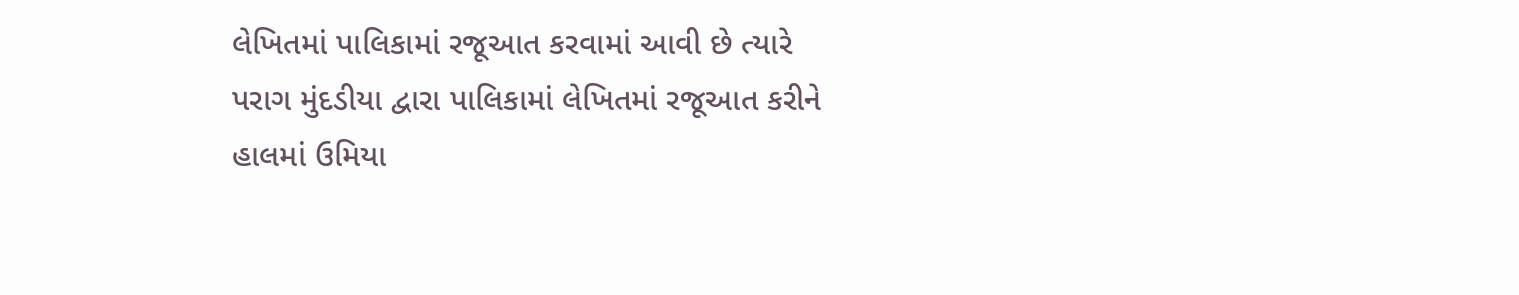લેખિતમાં પાલિકામાં રજૂઆત કરવામાં આવી છે ત્યારે પરાગ મુંદડીયા દ્વારા પાલિકામાં લેખિતમાં રજૂઆત કરીને હાલમાં ઉમિયા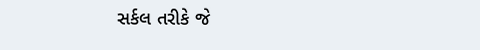સર્કલ તરીકે જે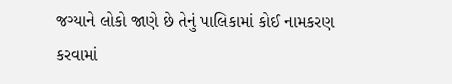જગ્યાને લોકો જાણે છે તેનું પાલિકામાં કોઈ નામકરણ કરવામાં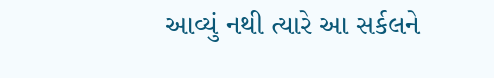આવ્યું નથી ત્યારે આ સર્કલને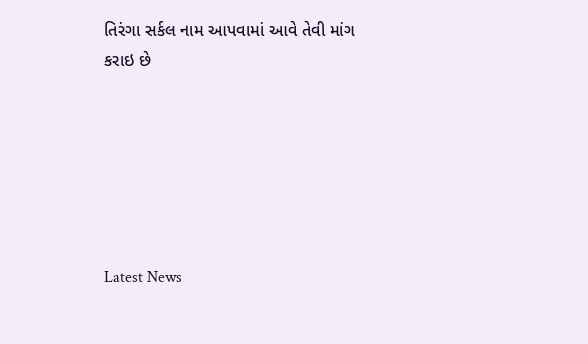તિરંગા સર્કલ નામ આપવામાં આવે તેવી માંગ કરાઇ છે






Latest News